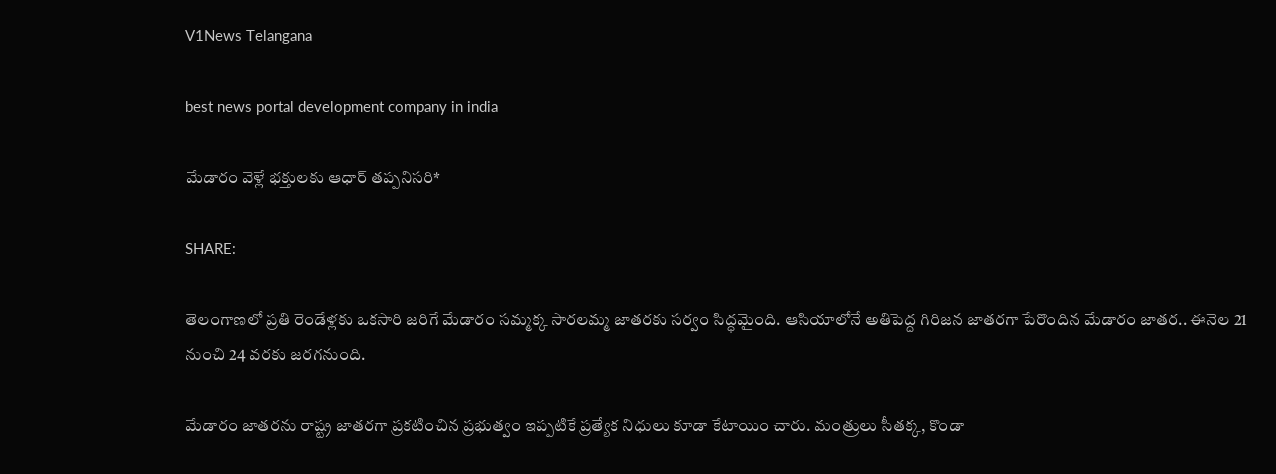V1News Telangana

best news portal development company in india

మేడారం వెళ్లే భక్తులకు ఆధార్ తప్పనిసరి*

SHARE:

తెలంగాణలో ప్రతి రెండేళ్లకు ఒకసారి జరిగే మేడారం సమ్మక్క సారలమ్మ జాతరకు సర్వం సిద్ధమైంది. ఆసియాలోనే అతిపెద్ద గిరిజన జాతరగా పేరొందిన మేడారం జాతర.. ఈనెల 21 నుంచి 24 వరకు జరగనుంది.

మేడారం జాతరను రాష్ట్ర జాతరగా ప్రకటించిన ప్రభుత్వం ఇప్పటికే ప్రత్యేక నిధులు కూడా కేటాయిం చారు. మంత్రులు సీతక్క, కొండా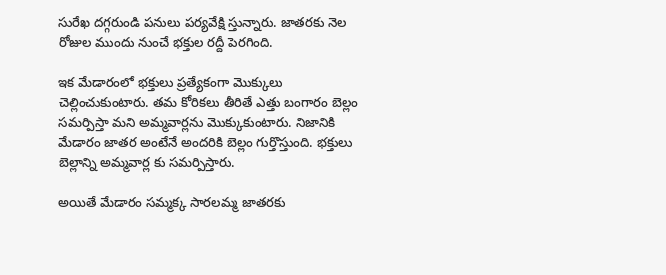సురేఖ దగ్గరుండి పనులు పర్యవేక్షి స్తున్నారు. జాతరకు నెల రోజుల ముందు నుంచే భక్తుల రద్దీ పెరగింది.

ఇక మేడారంలో భక్తులు ప్రత్యేకంగా మెుక్కులు చెల్లించుకుంటారు. తమ కోరికలు తీరితే ఎత్తు బంగారం బెల్లం సమర్పిస్తా మని అమ్మవార్లను మెుక్కుకుంటారు. నిజానికి మేడారం జాతర అంటేనే అందరికి బెల్లం గుర్తొస్తుంది. భక్తులు బెల్లాన్ని అమ్మవార్ల కు సమర్పిస్తారు.

అయితే మేడారం సమ్మక్క సారలమ్మ జాతరకు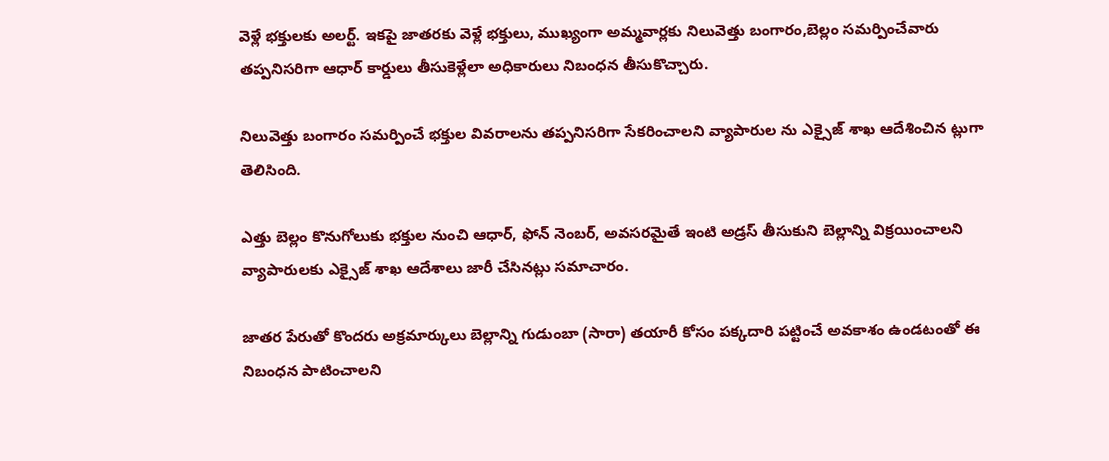వెళ్లే భక్తులకు అలర్ట్. ఇకపై జాతరకు వెళ్లే భక్తులు, ముఖ్యంగా అమ్మవార్లకు నిలువెత్తు బంగారం,బెల్లం సమర్పించేవారు తప్పనిసరిగా ఆధార్‌ కార్డులు తీసుకెళ్లేలా అధికారులు నిబంధన తీసుకొచ్చారు.

నిలువెత్తు బంగారం సమర్పించే భక్తుల వివరాలను తప్పనిసరిగా సేకరించాలని వ్యాపారుల ను ఎక్సైజ్‌ శాఖ ఆదేశించిన ట్లుగా తెలిసింది.

ఎత్తు బెల్లం కొనుగోలుకు భక్తుల నుంచి ఆధార్‌, ఫోన్‌ నెంబర్‌, అవసరమైతే ఇంటి అడ్రస్‌ తీసుకుని బెల్లాన్ని విక్రయించాలని వ్యాపారులకు ఎక్సైజ్‌ శాఖ ఆదేశాలు జారీ చేసినట్లు సమాచారం.

జాతర పేరుతో కొందరు అక్రమార్కులు బెల్లాన్ని గుడుంబా (సారా) తయారీ కోసం పక్కదారి పట్టించే అవకాశం ఉండటంతో ఈ నిబంధన పాటించాలని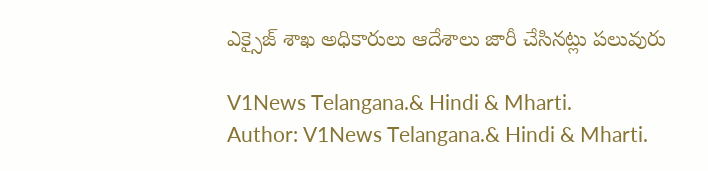ఎక్సైజ్‌ శాఖ అధికారులు ఆదేశాలు జారీ చేసినట్లు పలువురు

V1News Telangana.& Hindi & Mharti.
Author: V1News Telangana.& Hindi & Mharti.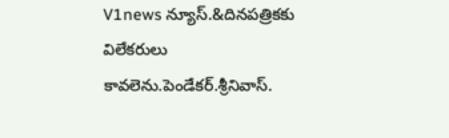V1news న్యూస్.&దినపత్రికకు విలేకరులు కావలెను.పెండేకర్.శ్రీనివాస్.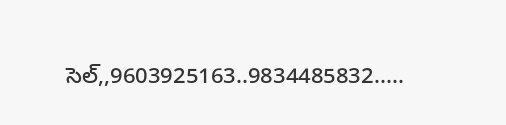సెల్,,9603925163..9834485832.....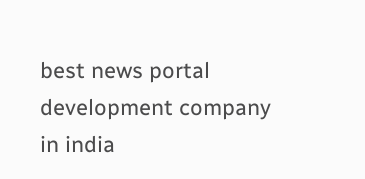best news portal development company in india